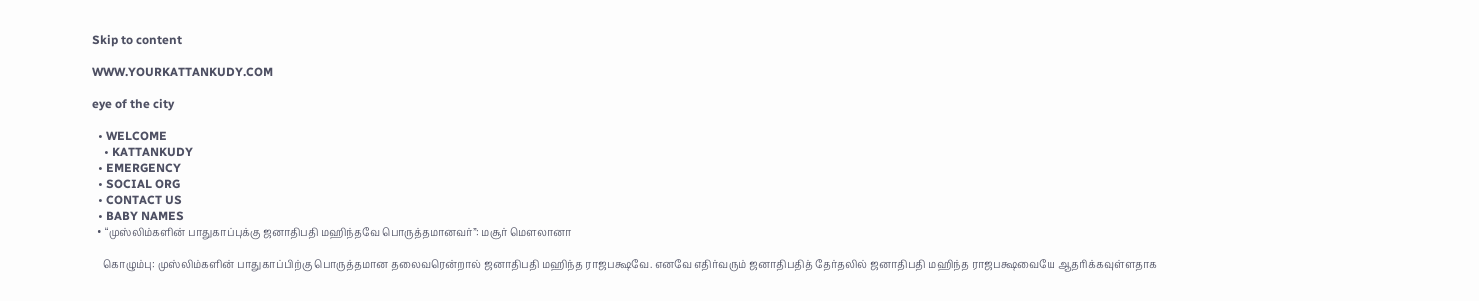Skip to content

WWW.YOURKATTANKUDY.COM

eye of the city

  • WELCOME
    • KATTANKUDY
  • EMERGENCY
  • SOCIAL ORG
  • CONTACT US
  • BABY NAMES
  • “முஸ்லிம்களின் பாதுகாப்புக்கு ஜனாதிபதி மஹிந்தவே பொருத்தமானவர்”: மசூர் மெளலானா

    கொழும்பு: முஸ்லிம்களின் பாதுகாப்பிற்கு பொருத்தமான தலைவரென்றால் ஜனாதிபதி மஹிந்த ராஜபக்ஷவே. எனவே எதிர்வரும் ஜனாதிபதித் தேர்தலில் ஜனாதிபதி மஹிந்த ராஜபக்ஷவையே ஆதரிக்கவுள்ளதாக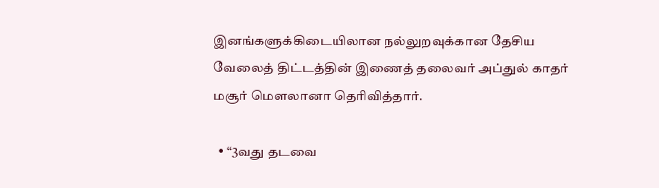இனங்களுக்கிடையிலான நல்லுறவுக்கான தேசிய வேலைத் திட்டத்தின் இணைத் தலைவர் அப்துல் காதர் மசூர் மெளலானா தெரிவித்தார்.

  • “3வது தடவை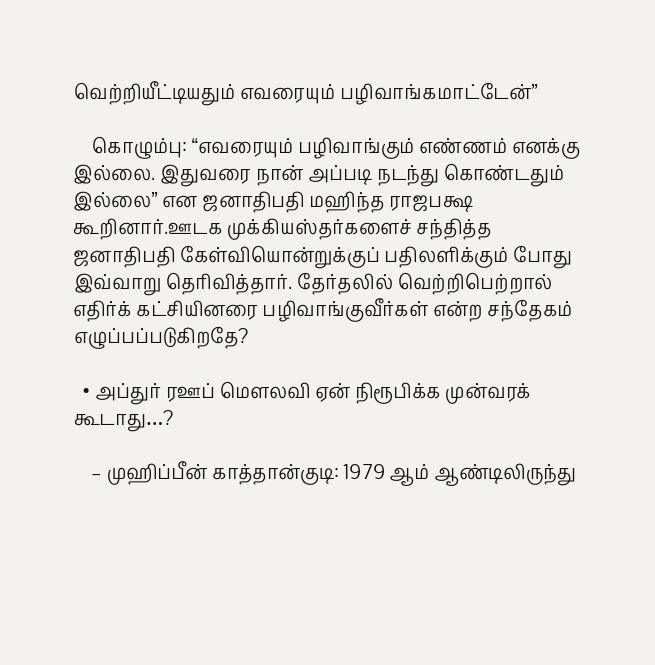வெற்றியீட்டியதும் எவரையும் பழிவாங்கமாட்டேன்”

    கொழும்பு: “எவரையும் பழிவாங்கும் எண்ணம் எனக்கு இல்லை. இதுவரை நான் அப்படி நடந்து கொண்டதும் இல்லை” என ஜனாதிபதி மஹிந்த ராஜபக்ஷ கூறினார்.ஊடக முக்கியஸ்தர்களைச் சந்தித்த ஜனாதிபதி கேள்வியொன்றுக்குப் பதிலளிக்கும் போது இவ்வாறு தெரிவித்தார். தேர்தலில் வெற்றிபெற்றால் எதிர்க் கட்சியினரை பழிவாங்குவீர்கள் என்ற சந்தேகம் எழுப்பப்படுகிறதே?

  • அப்துர் ரஊப் மௌலவி ஏன் நிரூபிக்க முன்வரக் கூடாது…?

    – முஹிப்பீன் காத்தான்குடி: 1979 ஆம் ஆண்டிலிருந்து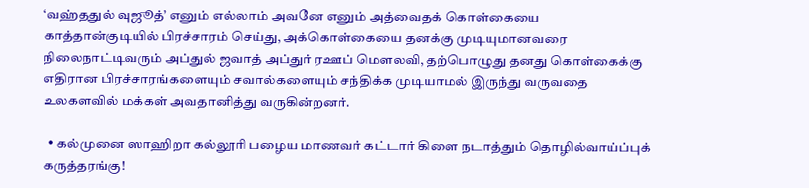‘வஹ்ததுல் வுஜூத்’ எனும் எல்லாம் அவனே எனும் அத்வைதக் கொள்கையை காத்தான்குடியில் பிரச்சாரம் செய்து, அக்கொள்கையை தனக்கு முடியுமானவரை நிலைநாட்டிவரும் அப்துல் ஜவாத் அப்துர் ரஊப் மௌலவி, தற்பொழுது தனது கொள்கைக்கு எதிரான பிரச்சாரங்களையும் சவால்களையும் சந்திக்க முடியாமல் இருந்து வருவதை உலகளவில் மக்கள் அவதானித்து வருகின்றனர்.

  • கல்முனை ஸாஹிறா கல்லூரி பழைய மாணவர் கட்டார் கிளை நடாத்தும் தொழில்வாய்ப்புக் கருத்தரங்கு!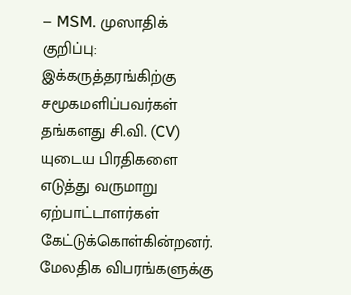– MSM. முஸாதிக் குறிப்பு: இக்கருத்தரங்கிற்கு சமூகமளிப்பவர்கள் தங்களது சி.வி. (CV) யுடைய பிரதிகளை எடுத்து வருமாறு ஏற்பாட்டாளர்கள் கேட்டுக்கொள்கின்றனர். மேலதிக விபரங்களுக்கு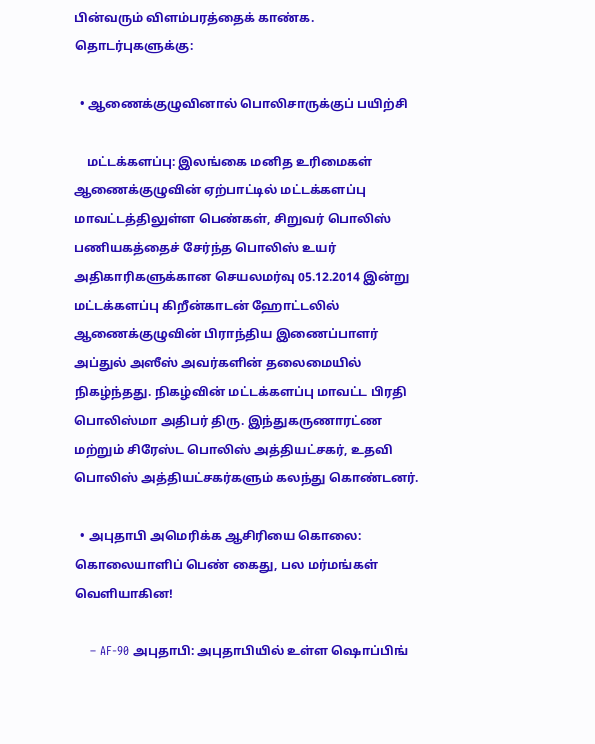பின்வரும் விளம்பரத்தைக் காண்க.  தொடர்புகளுக்கு:

  • ஆணைக்குழுவினால் பொலிசாருக்குப் பயிற்சி

    மட்டக்களப்பு: இலங்கை மனித உரிமைகள் ஆணைக்குழுவின் ஏற்பாட்டில் மட்டக்களப்பு மாவட்டத்திலுள்ள பெண்கள், சிறுவர் பொலிஸ் பணியகத்தைச் சேர்ந்த பொலிஸ் உயர் அதிகாரிகளுக்கான செயலமர்வு 05.12.2014 இன்று மட்டக்களப்பு கிறீன்காடன் ஹோட்டலில் ஆணைக்குழுவின் பிராந்திய இணைப்பாளர் அப்துல் அஸீஸ் அவர்களின் தலைமையில் நிகழ்ந்தது. நிகழ்வின் மட்டக்களப்பு மாவட்ட பிரதி பொலிஸ்மா அதிபர் திரு. இந்துகருணாரட்ண மற்றும் சிரேஸ்ட பொலிஸ் அத்தியட்சகர், உதவி பொலிஸ் அத்தியட்சகர்களும் கலந்து கொண்டனர்.

  • அபுதாபி அமெரிக்க ஆசிரியை கொலை: கொலையாளிப் பெண் கைது, பல மர்மங்கள் வெளியாகின!

    – AF-90 அபுதாபி: அபுதாபியில் உள்ள ஷொப்பிங்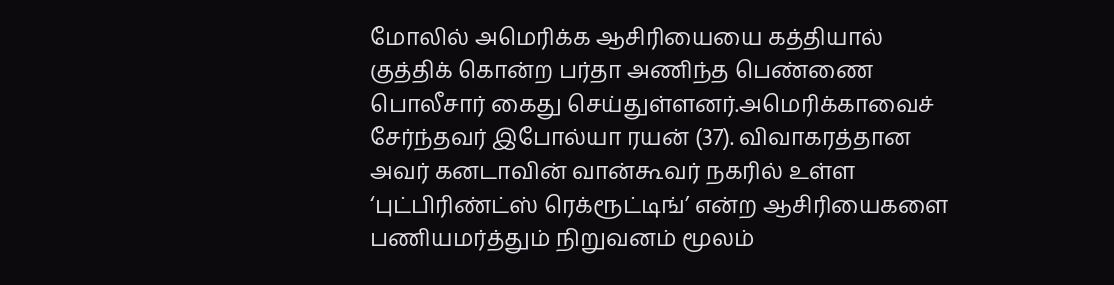மோலில் அமெரிக்க ஆசிரியையை கத்தியால் குத்திக் கொன்ற பர்தா அணிந்த பெண்ணை பொலீசார் கைது செய்துள்ளனர்.அமெரிக்காவைச் சேர்ந்தவர் இபோல்யா ரயன் (37). விவாகரத்தான அவர் கனடாவின் வான்கூவர் நகரில் உள்ள ‘புட்பிரிண்ட்ஸ் ரெக்ரூட்டிங்’ என்ற ஆசிரியைகளை பணியமர்த்தும் நிறுவனம் மூலம்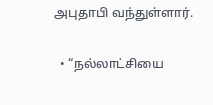அபுதாபி வந்துள்ளார்.

  • “நல்லாட்சியை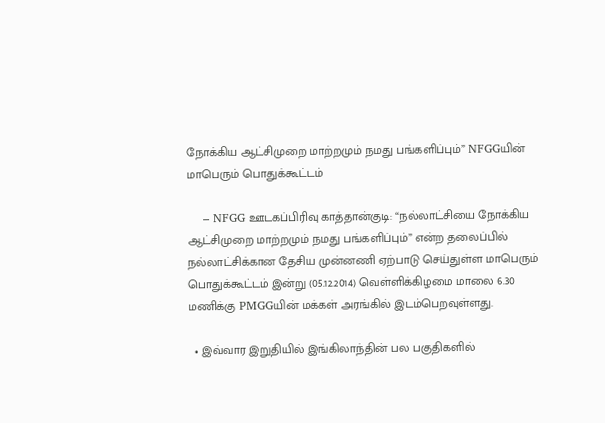நோக்கிய ஆட்சிமுறை மாற்றமும் நமது பங்களிப்பும்” NFGGயின் மாபெரும் பொதுக்கூட்டம்

    – NFGG ஊடகப்பிரிவு காத்தான்குடி: “நல்லாட்சியை நோக்கிய ஆட்சிமுறை மாற்றமும் நமது பங்களிப்பும்” என்ற தலைப்பில் நல்லாட்சிக்கான தேசிய முன்னணி ஏற்பாடு செய்துள்ள மாபெரும் பொதுக்கூட்டம் இன்று (05.12.2014) வெள்ளிக்கிழமை மாலை 6.30 மணிக்கு PMGGயின் மக்கள் அரங்கில் இடம்பெறவுள்ளது.

  • இவ்வார இறுதியில் இங்கிலாந்தின் பல பகுதிகளில்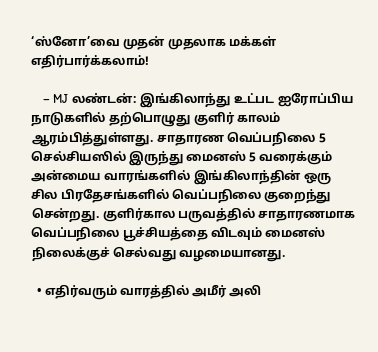‘ஸ்னோ’வை முதன் முதலாக மக்கள் எதிர்பார்க்கலாம்!

    – MJ லண்டன்: இங்கிலாந்து உட்பட ஐரோப்பிய நாடுகளில் தற்பொழுது குளிர் காலம் ஆரம்பித்துள்ளது. சாதாரண வெப்பநிலை 5 செல்சியஸில் இருந்து மைனஸ் 5 வரைக்கும் அன்மைய வாரங்களில் இங்கிலாந்தின் ஒரு சில பிரதேசங்களில் வெப்பநிலை குறைந்து சென்றது. குளிர்கால பருவத்தில் சாதாரணமாக வெப்பநிலை பூச்சியத்தை விடவும் மைனஸ் நிலைக்குச் செல்வது வழமையானது.

  • எதிர்வரும் வாரத்தில் அமீர் அலி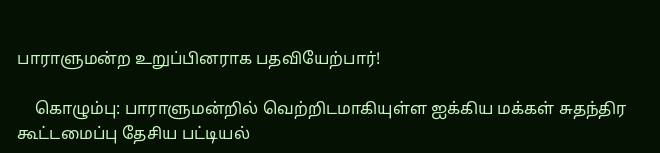பாராளுமன்ற உறுப்பினராக பதவியேற்பார்!

    கொழும்பு: பாராளுமன்றில் வெற்றிடமாகியுள்ள ஐக்கிய மக்கள் சுதந்திர கூட்டமைப்பு தேசிய பட்டியல்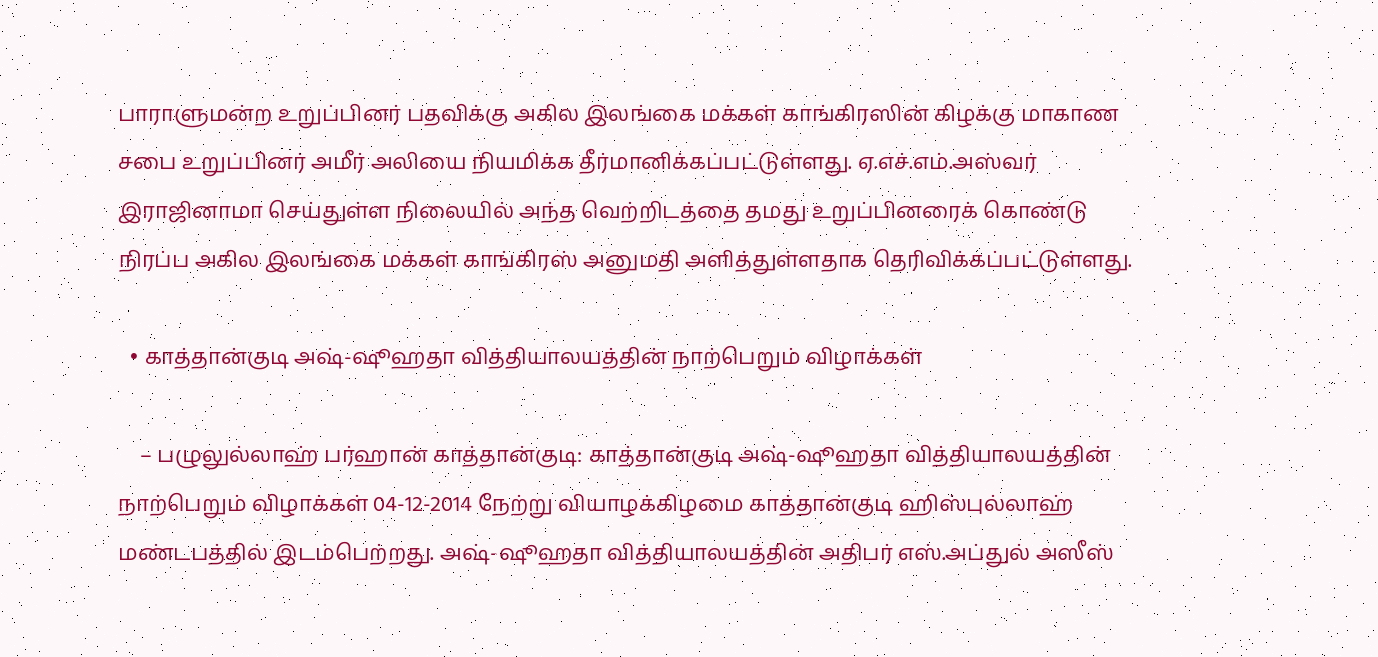பாராளுமன்ற உறுப்பினர் பதவிக்கு அகில இலங்கை மக்கள் காங்கிரஸின் கிழக்கு மாகாண சபை உறுப்பினர் அமீர் அலியை நியமிக்க தீர்மானிக்கப்பட்டுள்ளது. ஏ.எச்.எம்.அஸ்வர் இராஜினாமா செய்துள்ள நிலையில் அந்த வெற்றிடத்தை தமது உறுப்பினரைக் கொண்டு நிரப்ப அகில இலங்கை மக்கள் காங்கிரஸ் அனுமதி அளித்துள்ளதாக தெரிவிக்கப்பட்டுள்ளது.

  • காத்தான்குடி அஷ்-ஷூஹதா வித்தியாலயத்தின் நாற்பெறும் விழாக்கள்

    – பழுலுல்லாஹ் பர்ஹான் காத்தான்குடி: காத்தான்குடி அஷ்-ஷூஹதா வித்தியாலயத்தின் நாற்பெறும் விழாக்கள் 04-12-2014 நேற்று வியாழக்கிழமை காத்தான்குடி ஹிஸ்புல்லாஹ் மண்டபத்தில் இடம்பெற்றது. அஷ்-ஷூஹதா வித்தியாலயத்தின் அதிபர் எஸ்.அப்துல் அஸீஸ்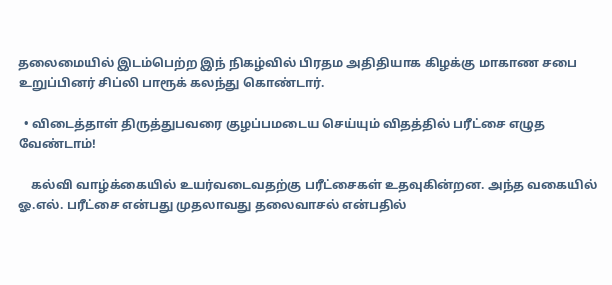தலைமையில் இடம்பெற்ற இந் நிகழ்வில் பிரதம அதிதியாக கிழக்கு மாகாண சபை உறுப்பினர் சிப்லி பாரூக் கலந்து கொண்டார்.

  • விடைத்தாள் திருத்துபவரை குழப்பமடைய செய்யும் விதத்தில் பரீட்சை எழுத வேண்டாம்!

    கல்வி வாழ்க்கையில் உயர்வடைவதற்கு பரீட்சைகள் உதவுகின்றன. அந்த வகையில் ஓ.எல். பரீட்சை என்பது முதலாவது தலைவாசல் என்பதில்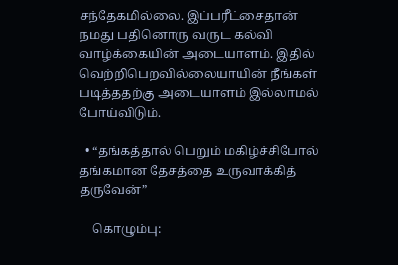சந்தேகமில்லை. இப்பரீட்சைதான் நமது பதினொரு வருட கல்வி வாழ்க்கையின் அடையாளம். இதில் வெற்றிபெறவில்லையாயின் நீங்கள் படித்ததற்கு அடையாளம் இல்லாமல் போய்விடும்.

  • “தங்கத்தால் பெறும் மகிழ்ச்சிபோல் தங்கமான தேசத்தை உருவாக்கித் தருவேன்”

    கொழும்பு: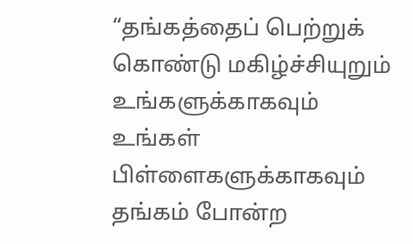“தங்கத்தைப் பெற்றுக் கொண்டு மகிழ்ச்சியுறும் உங்களுக்காகவும் உங்கள் பிள்ளைகளுக்காகவும் தங்கம் போன்ற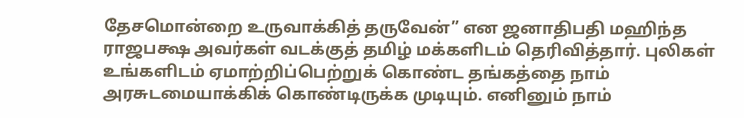தேசமொன்றை உருவாக்கித் தருவேன்” என ஜனாதிபதி மஹிந்த ராஜபக்ஷ அவர்கள் வடக்குத் தமிழ் மக்களிடம் தெரிவித்தார். புலிகள் உங்களிடம் ஏமாற்றிப்பெற்றுக் கொண்ட தங்கத்தை நாம் அரசுடமையாக்கிக் கொண்டிருக்க முடியும். எனினும் நாம்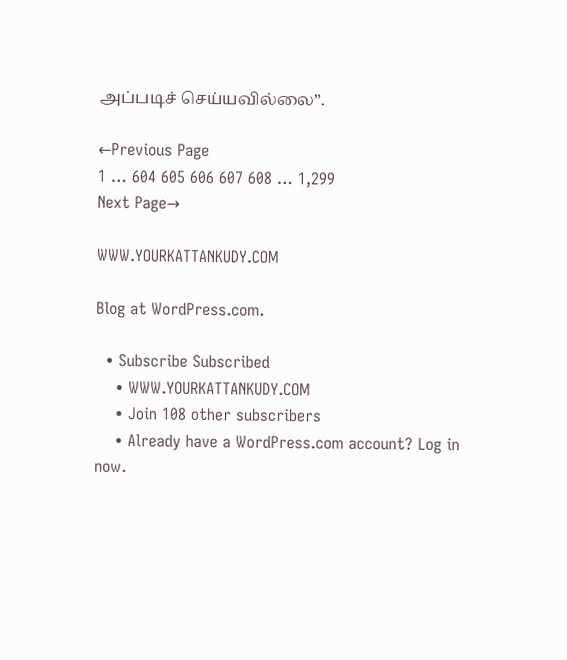அப்படிச் செய்யவில்லை”.

←Previous Page
1 … 604 605 606 607 608 … 1,299
Next Page→

WWW.YOURKATTANKUDY.COM

Blog at WordPress.com.

  • Subscribe Subscribed
    • WWW.YOURKATTANKUDY.COM
    • Join 108 other subscribers
    • Already have a WordPress.com account? Log in now.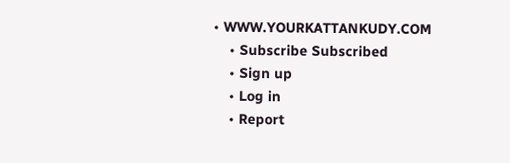• WWW.YOURKATTANKUDY.COM
    • Subscribe Subscribed
    • Sign up
    • Log in
    • Report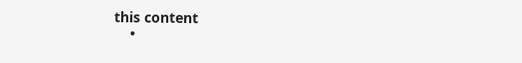this content
    •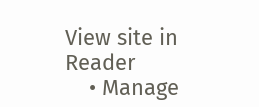View site in Reader
    • Manage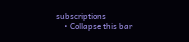subscriptions
    • Collapse this bar